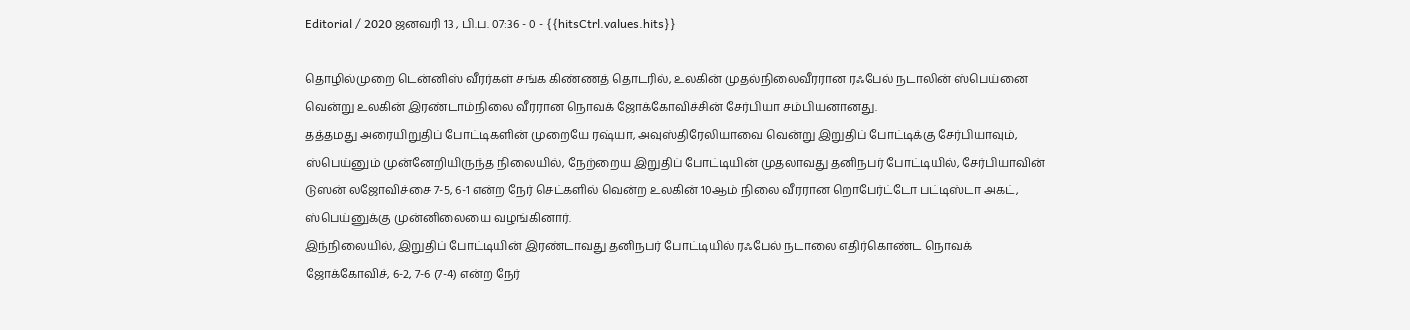Editorial / 2020 ஜனவரி 13 , பி.ப. 07:36 - 0 - {{hitsCtrl.values.hits}}

தொழில்முறை டென்னிஸ் வீரர்கள் சங்க கிண்ணத் தொடரில், உலகின் முதல்நிலைவீரரான ரஃபேல் நடாலின் ஸ்பெய்னை வென்று உலகின் இரண்டாம்நிலை வீரரான நொவக் ஜோக்கோவிச்சின் சேர்பியா சம்பியனானது.
தத்தமது அரையிறுதிப் போட்டிகளின் முறையே ரஷ்யா, அவுஸ்திரேலியாவை வென்று இறுதிப் போட்டிக்கு சேர்பியாவும், ஸ்பெய்னும் முன்னேறியிருந்த நிலையில், நேற்றைய இறுதிப் போட்டியின் முதலாவது தனிநபர் போட்டியில், சேர்பியாவின் டுஸன் லஜோவிச்சை 7-5, 6-1 என்ற நேர் செட்களில் வென்ற உலகின் 10ஆம் நிலை வீரரான றொபேர்ட்டோ பட்டிஸ்டா அகட், ஸ்பெய்னுக்கு முன்னிலையை வழங்கினார்.
இந்நிலையில், இறுதிப் போட்டியின் இரண்டாவது தனிநபர் போட்டியில் ரஃபேல் நடாலை எதிர்கொண்ட நொவக் ஜோக்கோவிச், 6-2, 7-6 (7-4) என்ற நேர்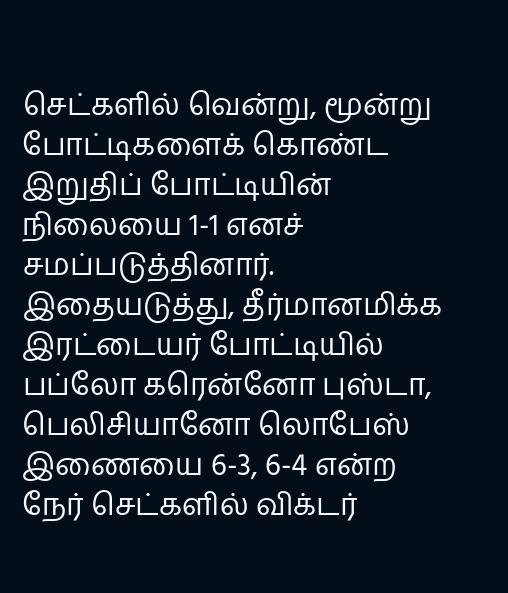செட்களில் வென்று, மூன்று போட்டிகளைக் கொண்ட இறுதிப் போட்டியின் நிலையை 1-1 எனச் சமப்படுத்தினார்.
இதையடுத்து, தீர்மானமிக்க இரட்டையர் போட்டியில் பப்லோ கரென்னோ புஸ்டா, பெலிசியானோ லொபேஸ் இணையை 6-3, 6-4 என்ற நேர் செட்களில் விக்டர்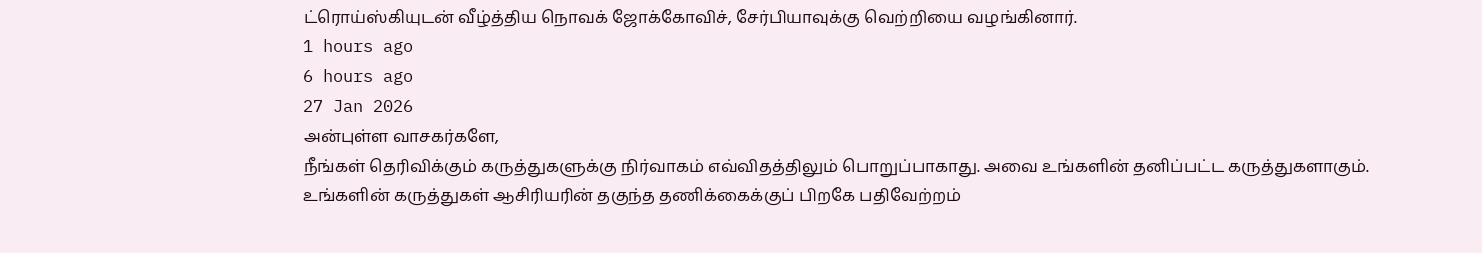ட்ரொய்ஸ்கியுடன் வீழ்த்திய நொவக் ஜோக்கோவிச், சேர்பியாவுக்கு வெற்றியை வழங்கினார்.
1 hours ago
6 hours ago
27 Jan 2026
அன்புள்ள வாசகர்களே,
நீங்கள் தெரிவிக்கும் கருத்துகளுக்கு நிர்வாகம் எவ்விதத்திலும் பொறுப்பாகாது. அவை உங்களின் தனிப்பட்ட கருத்துகளாகும். உங்களின் கருத்துகள் ஆசிரியரின் தகுந்த தணிக்கைக்குப் பிறகே பதிவேற்றம்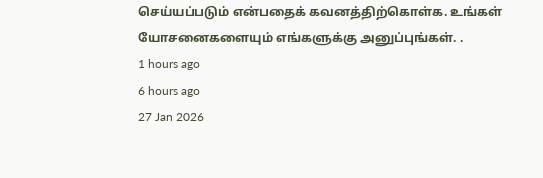செய்யப்படும் என்பதைக் கவனத்திற்கொள்க. உங்கள் யோசனைகளையும் எங்களுக்கு அனுப்புங்கள். .
1 hours ago
6 hours ago
27 Jan 2026